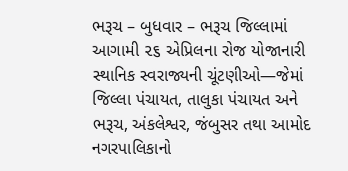ભરૂચ – બુધવાર – ભરૂચ જિલ્લામાં આગામી ૨૬ એપ્રિલના રોજ યોજાનારી સ્થાનિક સ્વરાજ્યની ચૂંટણીઓ—જેમાં જિલ્લા પંચાયત, તાલુકા પંચાયત અને ભરૂચ, અંકલેશ્વર, જંબુસર તથા આમોદ નગરપાલિકાનો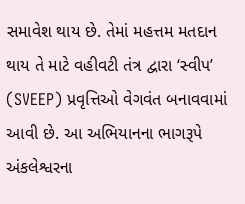સમાવેશ થાય છે. તેમાં મહત્તમ મતદાન થાય તે માટે વહીવટી તંત્ર દ્વારા ‘સ્વીપ’ (SVEEP) પ્રવૃત્તિઓ વેગવંત બનાવવામાં આવી છે. આ અભિયાનના ભાગરૂપે અંકલેશ્વરના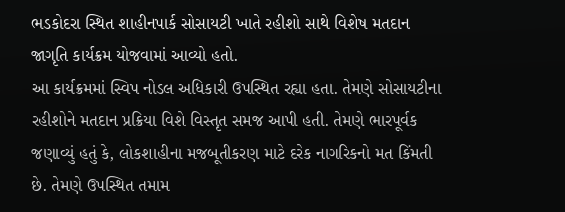ભડકોદરા સ્થિત શાહીનપાર્ક સોસાયટી ખાતે રહીશો સાથે વિશેષ મતદાન જાગૃતિ કાર્યક્રમ યોજવામાં આવ્યો હતો.
આ કાર્યક્રમમાં સ્વિપ નોડલ અધિકારી ઉપસ્થિત રહ્યા હતા. તેમણે સોસાયટીના રહીશોને મતદાન પ્રક્રિયા વિશે વિસ્તૃત સમજ આપી હતી. તેમણે ભારપૂર્વક જણાવ્યું હતું કે, લોકશાહીના મજબૂતીકરણ માટે દરેક નાગરિકનો મત કિંમતી છે. તેમણે ઉપસ્થિત તમામ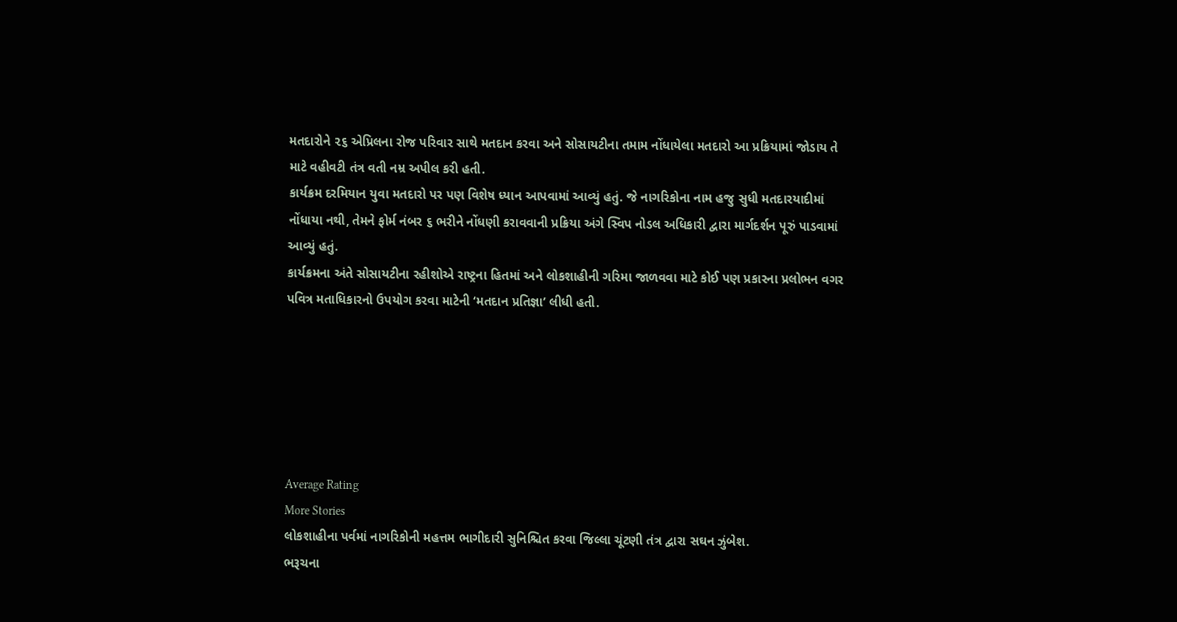મતદારોને ૨૬ એપ્રિલના રોજ પરિવાર સાથે મતદાન કરવા અને સોસાયટીના તમામ નોંધાયેલા મતદારો આ પ્રક્રિયામાં જોડાય તે માટે વહીવટી તંત્ર વતી નમ્ર અપીલ કરી હતી.
કાર્યક્રમ દરમિયાન યુવા મતદારો પર પણ વિશેષ ધ્યાન આપવામાં આવ્યું હતું. જે નાગરિકોના નામ હજુ સુધી મતદારયાદીમાં નોંધાયા નથી, તેમને ફોર્મ નંબર ૬ ભરીને નોંધણી કરાવવાની પ્રક્રિયા અંગે સ્વિપ નોડલ અધિકારી દ્વારા માર્ગદર્શન પૂરું પાડવામાં આવ્યું હતું.
કાર્યક્રમના અંતે સોસાયટીના રહીશોએ રાષ્ટ્રના હિતમાં અને લોકશાહીની ગરિમા જાળવવા માટે કોઈ પણ પ્રકારના પ્રલોભન વગર પવિત્ર મતાધિકારનો ઉપયોગ કરવા માટેની ‘મતદાન પ્રતિજ્ઞા’ લીધી હતી.






Average Rating
More Stories
લોકશાહીના પર્વમાં નાગરિકોની મહત્તમ ભાગીદારી સુનિશ્ચિત કરવા જિલ્લા ચૂંટણી તંત્ર દ્વારા સઘન ઝુંબેશ.
ભરૂચના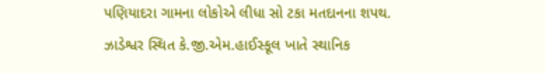પણિયાદરા ગામના લોકોએ લીધા સો ટકા મતદાનના શપથ.
ઝાડેશ્વર સ્થિત કે.જી.એમ.હાઈસ્કૂલ ખાતે સ્થાનિક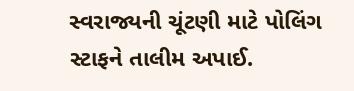સ્વરાજ્યની ચૂંટણી માટે પોલિંગ સ્ટાફને તાલીમ અપાઈ.